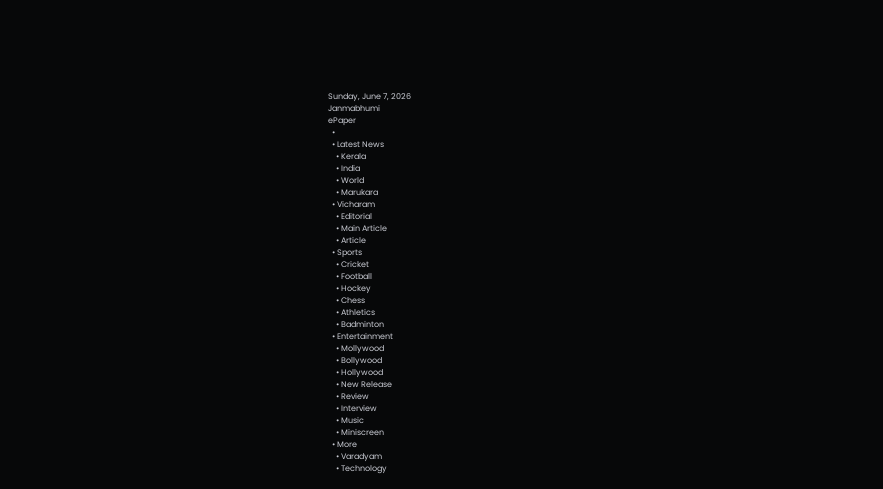Sunday, June 7, 2026
Janmabhumi
ePaper
  •
  • Latest News
    • Kerala
    • India
    • World
    • Marukara
  • Vicharam
    • Editorial
    • Main Article
    • Article
  • Sports
    • Cricket
    • Football
    • Hockey
    • Chess
    • Athletics
    • Badminton
  • Entertainment
    • Mollywood
    • Bollywood
    • Hollywood
    • New Release
    • Review
    • Interview
    • Music
    • Miniscreen
  • More
    • Varadyam
    • Technology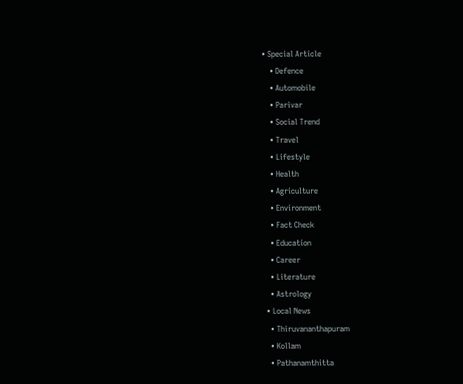• Special Article
    • Defence
    • Automobile
    • Parivar
    • Social Trend
    • Travel
    • Lifestyle
    • Health
    • Agriculture
    • Environment
    • Fact Check
    • Education
    • Career
    • Literature
    • Astrology
  • Local News
    • Thiruvananthapuram
    • Kollam
    • Pathanamthitta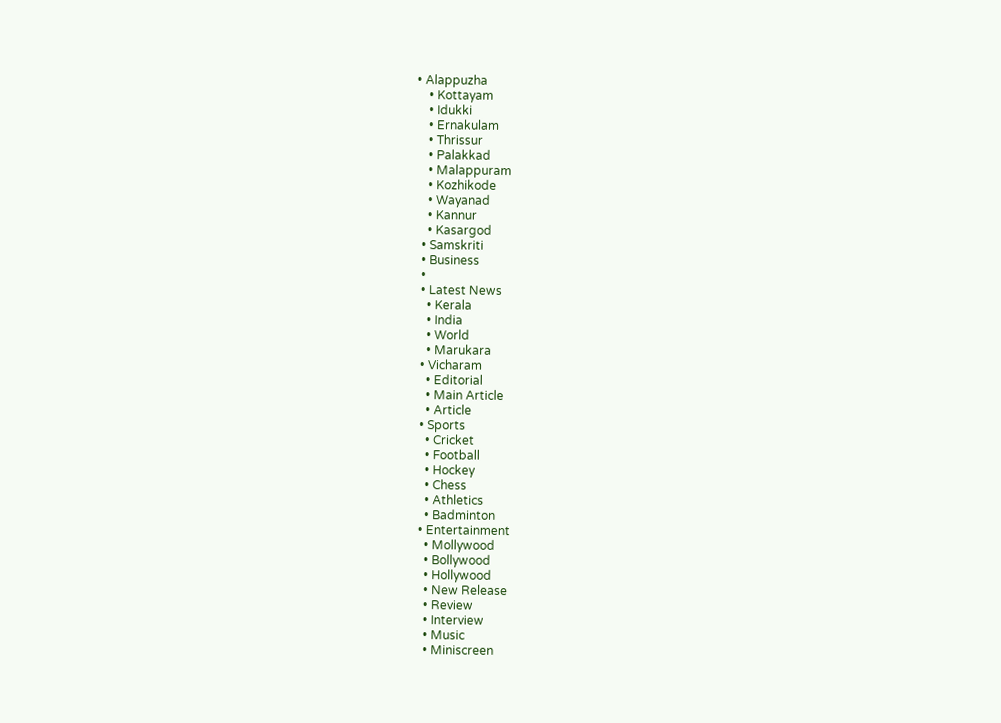• Alappuzha
    • Kottayam
    • Idukki
    • Ernakulam
    • Thrissur
    • Palakkad
    • Malappuram
    • Kozhikode
    • Wayanad
    • Kannur
    • Kasargod
  • Samskriti
  • Business
  •
  • Latest News
    • Kerala
    • India
    • World
    • Marukara
  • Vicharam
    • Editorial
    • Main Article
    • Article
  • Sports
    • Cricket
    • Football
    • Hockey
    • Chess
    • Athletics
    • Badminton
  • Entertainment
    • Mollywood
    • Bollywood
    • Hollywood
    • New Release
    • Review
    • Interview
    • Music
    • Miniscreen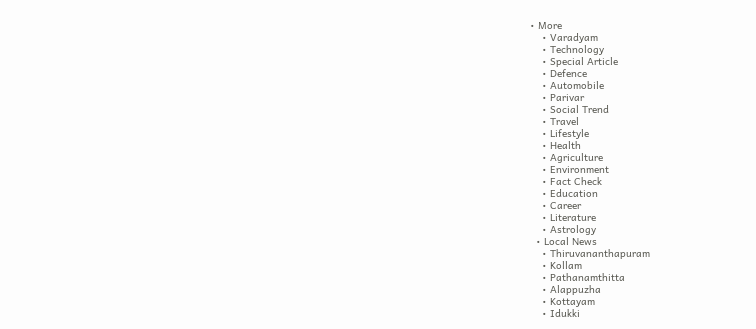• More
    • Varadyam
    • Technology
    • Special Article
    • Defence
    • Automobile
    • Parivar
    • Social Trend
    • Travel
    • Lifestyle
    • Health
    • Agriculture
    • Environment
    • Fact Check
    • Education
    • Career
    • Literature
    • Astrology
  • Local News
    • Thiruvananthapuram
    • Kollam
    • Pathanamthitta
    • Alappuzha
    • Kottayam
    • Idukki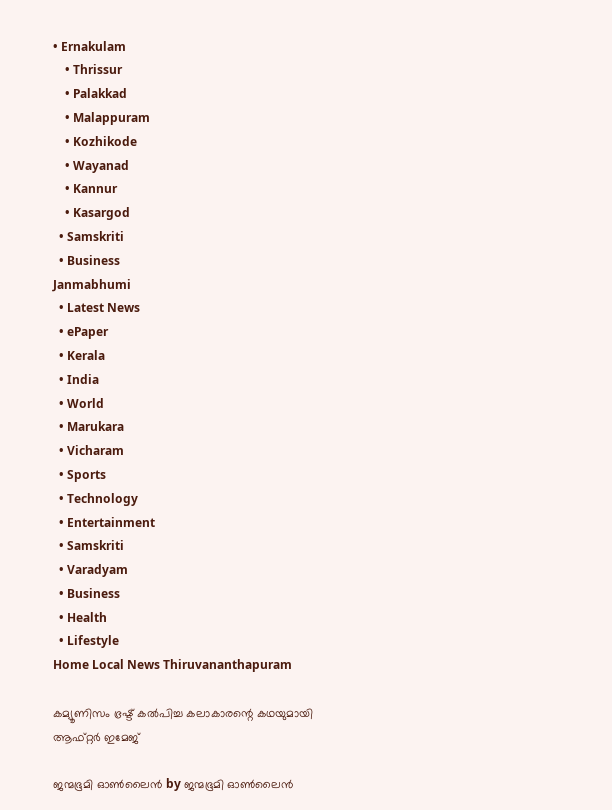• Ernakulam
    • Thrissur
    • Palakkad
    • Malappuram
    • Kozhikode
    • Wayanad
    • Kannur
    • Kasargod
  • Samskriti
  • Business
Janmabhumi
  • Latest News
  • ePaper
  • Kerala
  • India
  • World
  • Marukara
  • Vicharam
  • Sports
  • Technology
  • Entertainment
  • Samskriti
  • Varadyam
  • Business
  • Health
  • Lifestyle
Home Local News Thiruvananthapuram

കമ്യൂണിസം ഭ്രഷ്ട് കല്‍പിച്ച കലാകാരന്റെ കഥയുമായി ആഫ്റ്റര്‍ ഇമേജ്

ജന്മഭൂമി ഓണ്‍ലൈന്‍ by ജന്മഭൂമി ഓണ്‍ലൈന്‍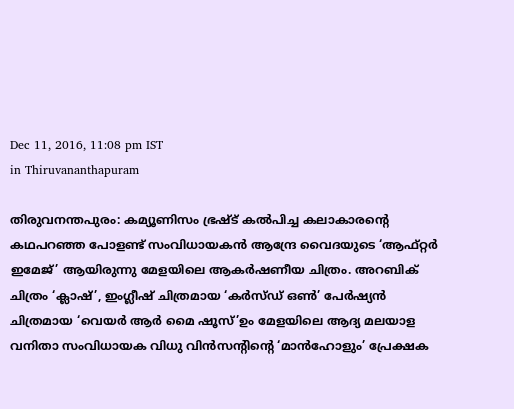Dec 11, 2016, 11:08 pm IST
in Thiruvananthapuram

തിരുവനന്തപുരം: കമ്യൂണിസം ഭ്രഷ്ട് കല്‍പിച്ച കലാകാരന്റെ കഥപറഞ്ഞ പോളണ്ട് സംവിധായകന്‍ ആന്ദ്രേ വൈദയുടെ ‘ആഫ്റ്റര്‍ ഇമേജ്’ ആയിരുന്നു മേളയിലെ ആകര്‍ഷണീയ ചിത്രം. അറബിക് ചിത്രം ‘ക്ലാഷ്’, ഇംഗ്ലീഷ് ചിത്രമായ ‘കര്‍സ്ഡ് ഒണ്‍’ പേര്‍ഷ്യന്‍ ചിത്രമായ ‘വെയര്‍ ആര്‍ മൈ ഷൂസ്’ഉം മേളയിലെ ആദ്യ മലയാള വനിതാ സംവിധായക വിധു വിന്‍സന്റിന്റെ ‘മാന്‍ഹോളും’ പ്രേക്ഷക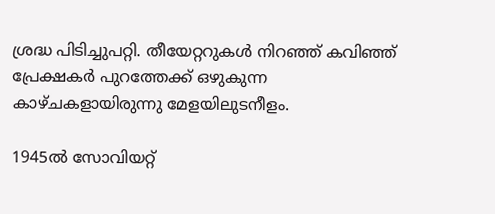ശ്രദ്ധ പിടിച്ചുപറ്റി. തീയേറ്ററുകള്‍ നിറഞ്ഞ് കവിഞ്ഞ് പ്രേക്ഷകര്‍ പുറത്തേക്ക് ഒഴുകുന്ന കാഴ്ചകളായിരുന്നു മേളയിലുടനീളം.

1945ല്‍ സോവിയറ്റ്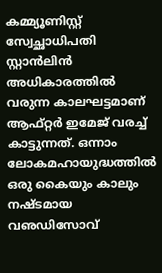കമ്മ്യൂണിസ്റ്റ് സ്വേച്ഛാധിപതി സ്റ്റാന്‍ലിന്‍ അധികാരത്തില്‍ വരുന്ന കാലഘട്ടമാണ് ആഫ്റ്റര്‍ ഇമേജ് വരച്ച് കാട്ടുന്നത്. ഒന്നാം ലോകമഹായുദ്ധത്തില്‍ ഒരു കൈയും കാലും നഷ്ടമായ വഌഡിസോവ്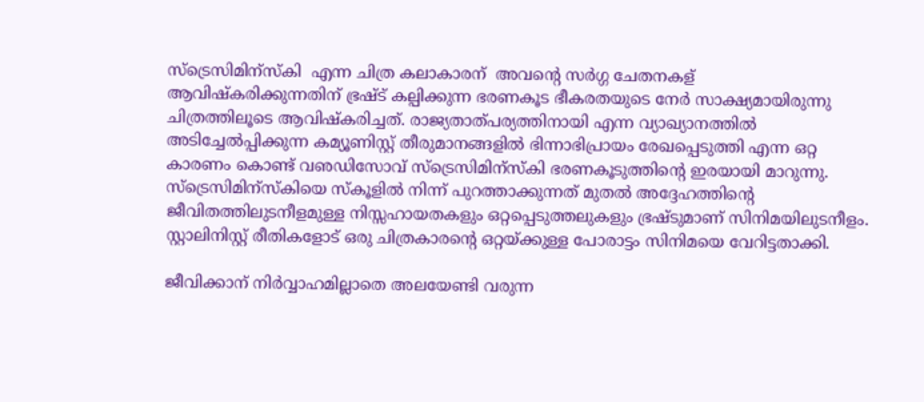സ്‌ട്രെസിമിന്‌സ്‌കി  എന്ന ചിത്ര കലാകാരന്  അവന്റെ സര്‍ഗ്ഗ ചേതനകള് ആവിഷ്‌കരിക്കുന്നതിന് ഭ്രഷ്ട് കല്പിക്കുന്ന ഭരണകൂട ഭീകരതയുടെ നേര്‍ സാക്ഷ്യമായിരുന്നു ചിത്രത്തിലൂടെ ആവിഷ്‌കരിച്ചത്. രാജ്യതാത്പര്യത്തിനായി എന്ന വ്യാഖ്യാനത്തില്‍ അടിച്ചേല്‍പ്പിക്കുന്ന കമ്യൂണിസ്റ്റ് തീരുമാനങ്ങളില്‍ ഭിന്നാഭിപ്രായം രേഖപ്പെടുത്തി എന്ന ഒറ്റ കാരണം കൊണ്ട് വഌഡിസോവ് സ്‌ട്രെസിമിന്‌സ്‌കി ഭരണകൂടുത്തിന്റെ ഇരയായി മാറുന്നു. സ്‌ട്രെസിമിന്‌സ്‌കിയെ സ്‌കൂളില്‍ നിന്ന് പുറത്താക്കുന്നത് മുതല്‍ അദ്ദേഹത്തിന്റെ ജീവിതത്തിലുടനീളമുള്ള നിസ്സഹായതകളും ഒറ്റപ്പെടുത്തലുകളും ഭ്രഷ്ടുമാണ് സിനിമയിലുടനീളം. സ്റ്റാലിനിസ്റ്റ് രീതികളോട് ഒരു ചിത്രകാരന്റെ ഒറ്റയ്‌ക്കുള്ള പോരാട്ടം സിനിമയെ വേറിട്ടതാക്കി.

ജീവിക്കാന് നിര്‍വ്വാഹമില്ലാതെ അലയേണ്ടി വരുന്ന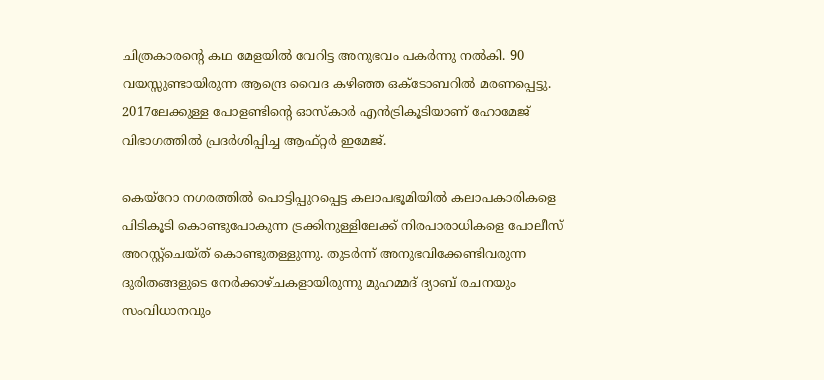ചിത്രകാരന്റെ കഥ മേളയില്‍ വേറിട്ട അനുഭവം പകര്‍ന്നു നല്‍കി. 90 വയസ്സുണ്ടായിരുന്ന ആന്ദ്രെ വൈദ കഴിഞ്ഞ ഒക്‌ടോബറില്‍ മരണപ്പെട്ടു. 2017ലേക്കുള്ള പോളണ്ടിന്റെ ഓസ്‌കാര്‍ എന്‍ട്രികൂടിയാണ് ഹോമേജ് വിഭാഗത്തില്‍ പ്രദര്‍ശിപ്പിച്ച ആഫ്റ്റര്‍ ഇമേജ്.

കെയ്‌റോ നഗരത്തില്‍ പൊട്ടിപ്പുറപ്പെട്ട കലാപഭൂമിയില്‍ കലാപകാരികളെ പിടികൂടി കൊണ്ടുപോകുന്ന ട്രക്കിനുള്ളിലേക്ക് നിരപാരാധികളെ പോലീസ് അറസ്റ്റ്‌ചെയ്ത് കൊണ്ടുതള്ളുന്നു. തുടര്‍ന്ന് അനുഭവിക്കേണ്ടിവരുന്ന ദുരിതങ്ങളുടെ നേര്‍ക്കാഴ്ചകളായിരുന്നു മുഹമ്മദ് ദ്യാബ് രചനയും സംവിധാനവും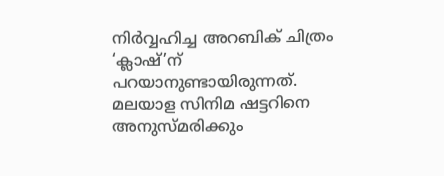നിര്‍വ്വഹിച്ച അറബിക് ചിത്രം ‘ക്ലാഷ്’ന് പറയാനുണ്ടായിരുന്നത്. മലയാള സിനിമ ഷട്ടറിനെ അനുസ്മരിക്കും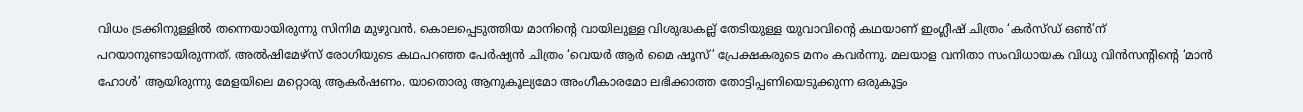വിധം ട്രക്കിനുള്ളില്‍ തന്നെയായിരുന്നു സിനിമ മുഴുവന്‍. കൊലപ്പെടുത്തിയ മാനിന്റെ വായിലുള്ള വിശുദ്ധകല്ല് തേടിയുള്ള യുവാവിന്റെ കഥയാണ് ഇംഗ്ലീഷ് ചിത്രം ‘കര്‍സ്ഡ് ഒണ്‍’ന് പറയാനുണ്ടായിരുന്നത്. അല്‍ഷിമേഴ്‌സ് രോഗിയുടെ കഥപറഞ്ഞ പേര്‍ഷ്യന്‍ ചിത്രം ‘വെയര്‍ ആര്‍ മൈ ഷൂസ്’ പ്രേക്ഷകരുടെ മനം കവര്‍ന്നു. മലയാള വനിതാ സംവിധായക വിധു വിന്‍സന്റിന്റെ ‘മാന്‍ ഹോള്‍’ ആയിരുന്നു മേളയിലെ മറ്റൊരു ആകര്‍ഷണം. യാതൊരു ആനുകൂല്യമോ അംഗീകാരമോ ലഭിക്കാത്ത തോട്ടിപ്പണിയെടുക്കുന്ന ഒരുകൂട്ടം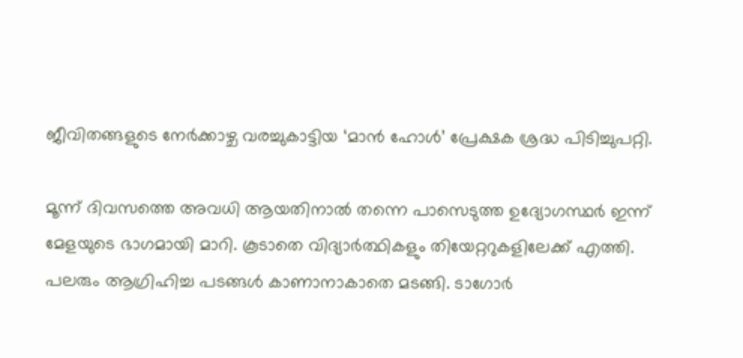ജീവിതങ്ങളുടെ നേര്‍ക്കാഴ്ച വരച്ചുകാട്ടിയ ‘മാന്‍ ഹോള്‍’ പ്രേക്ഷക ശ്രദ്ധ പിടിച്ചുപറ്റി.

മൂന്ന് ദിവസത്തെ അവധി ആയതിനാല്‍ തന്നെ പാസെടുത്ത ഉദ്യോഗസ്ഥര്‍ ഇന്ന് മേളയുടെ ഭാഗമായി മാറി. കൂടാതെ വിദ്യാര്‍ത്ഥികളും തിയേറ്ററുകളിലേക്ക് എത്തി. പലരും ആഗ്രിഹിച്ച പടങ്ങള്‍ കാണാനാകാതെ മടങ്ങി. ടാഗോര്‍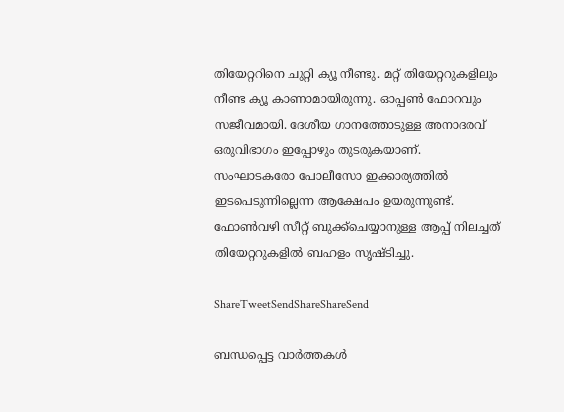തിയേറ്ററിനെ ചുറ്റി ക്യൂ നീണ്ടു. മറ്റ് തിയേറ്ററുകളിലും നീണ്ട ക്യൂ കാണാമായിരുന്നു. ഓപ്പണ്‍ ഫോറവും സജീവമായി. ദേശീയ ഗാനത്തോടുള്ള അനാദരവ് ഒരുവിഭാഗം ഇപ്പോഴും തുടരുകയാണ്. സംഘാടകരോ പോലീസോ ഇക്കാര്യത്തില്‍ ഇടപെടുന്നില്ലെന്ന ആക്ഷേപം ഉയരുന്നുണ്ട്. ഫോണ്‍വഴി സീറ്റ് ബുക്ക്‌ചെയ്യാനുള്ള ആപ്പ് നിലച്ചത് തിയേറ്ററുകളില്‍ ബഹളം സൃഷ്ടിച്ചു.

ShareTweetSendShareShareSend

ബന്ധപ്പെട്ട വാര്‍ത്തകള്‍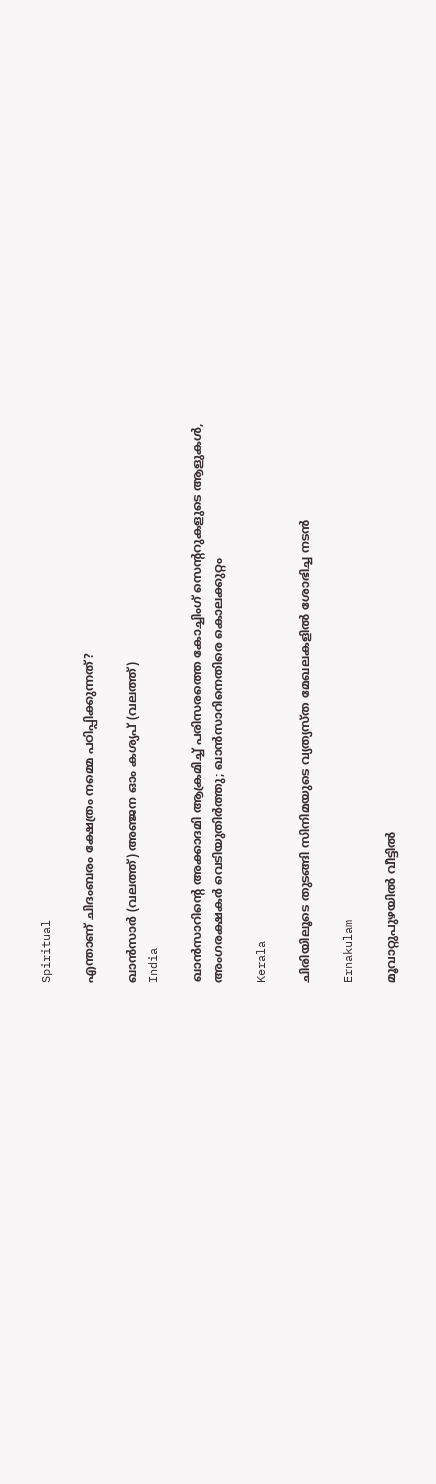Spiritual

എന്താണ് ചിദംബരം ക്ഷേത്രം നമ്മെ പഠിപ്പിക്കുന്നത്?

ഖാന്‍സാര്‍ (വലത്ത്) അ‌‌ഞ്ജന ഓം കശ്യപ് (വലത്ത്)
India

ഖാന്‍സാറിന്റെ അക്കാദമി ആക്രമിച്ച് പരിസരത്തെ കോച്ചിംഗ് സെന്‍ററുകളുടെ ആളുകള്‍, അംഗരക്ഷകര്‍ വെടിയുതിര്‍ത്തു; ഖാന്‍സാറിനെതിരെ കൊലക്കുറ്റം

Kerala

ചിരിയിലൂടെ തുടങ്ങി സിനിമയുടെ വ്യത്യസ്ത മേഖലകളില്‍ ശോഭിച്ച നടന്‍

Ernakulam

മൂവാറ്റുപുഴയിൽ വീട്ടിൽ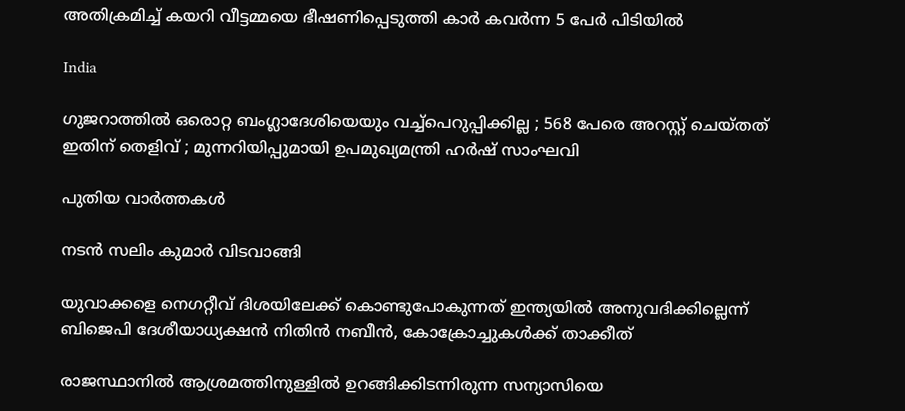അതിക്രമിച്ച് കയറി വീട്ടമ്മയെ ഭീഷണിപ്പെടുത്തി കാർ കവർന്ന 5 പേർ പിടിയിൽ

India

ഗുജറാത്തിൽ ഒരൊറ്റ ബംഗ്ലാദേശിയെയും വച്ച്പെറുപ്പിക്കില്ല ; 568 പേരെ അറസ്റ്റ് ചെയ്തത് ഇതിന് തെളിവ് ; മുന്നറിയിപ്പുമായി ഉപമുഖ്യമന്ത്രി ഹർഷ് സാംഘവി

പുതിയ വാര്‍ത്തകള്‍

നടന്‍ സലിം കുമാര്‍ വിടവാങ്ങി

യുവാക്കളെ നെഗറ്റീവ് ദിശയിലേക്ക് കൊണ്ടുപോകുന്നത് ഇന്ത്യയില്‍ അനുവദിക്കില്ലെന്ന് ബിജെപി ദേശീയാധ്യക്ഷന്‍ നിതിന്‍ നബീന്‍, കോക്രോച്ചുകള്‍ക്ക് താക്കീത്

രാജസ്ഥാനിൽ ആശ്രമത്തിനുള്ളിൽ ഉറങ്ങിക്കിടന്നിരുന്ന സന്യാസിയെ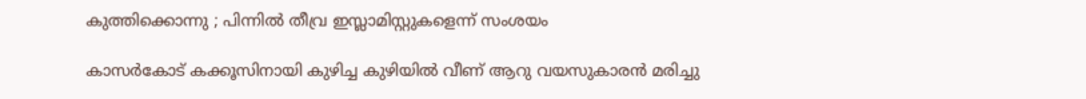കുത്തിക്കൊന്നു ; പിന്നിൽ തീവ്ര ഇസ്ലാമിസ്റ്റുകളെന്ന് സംശയം

കാസര്‍കോട് കക്കൂസിനായി കുഴിച്ച കുഴിയില്‍ വീണ് ആറു വയസുകാരന്‍ മരിച്ചു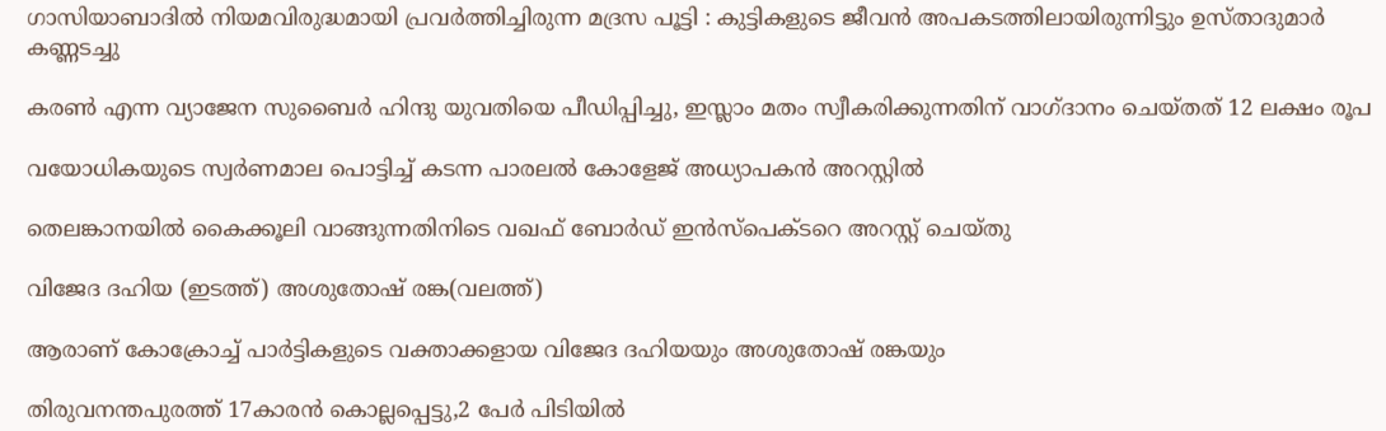ഗാസിയാബാദിൽ നിയമവിരുദ്ധമായി പ്രവർത്തിച്ചിരുന്ന മദ്രസ പൂട്ടി : കുട്ടികളുടെ ജീവൻ അപകടത്തിലായിരുന്നിട്ടും ഉസ്താദുമാർ കണ്ണടച്ചു

കരൺ എന്ന വ്യാജേന സുബൈർ ഹിന്ദു യുവതിയെ പീഡിപ്പിച്ചു, ഇസ്ലാം മതം സ്വീകരിക്കുന്നതിന് വാഗ്ദാനം ചെയ്തത് 12 ലക്ഷം രൂപ

വയോധികയുടെ സ്വര്‍ണമാല പൊട്ടിച്ച് കടന്ന പാരലല്‍ കോളേജ് അധ്യാപകന്‍ അറസ്റ്റില്‍

തെലങ്കാനയിൽ കൈക്കൂലി വാങ്ങുന്നതിനിടെ വഖഫ് ബോർഡ് ഇൻസ്പെക്ടറെ അറസ്റ്റ് ചെയ്തു

വിജേദ ദഹിയ (ഇടത്ത്) അശുതോഷ് രങ്ക(വലത്ത്)

ആരാണ് കോക്രോച്ച് പാര്‍ട്ടികളുടെ വക്താക്കളായ വിജേദ ദഹിയയും അശുതോഷ് രങ്കയും

തിരുവനന്തപുരത്ത് 17കാരന്‍ കൊല്ലപ്പെട്ടു,2 പേര്‍ പിടിയില്‍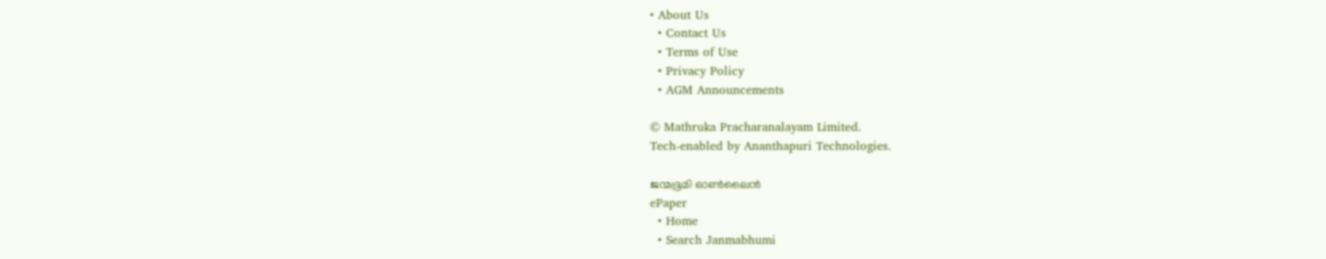• About Us
  • Contact Us
  • Terms of Use
  • Privacy Policy
  • AGM Announcements

© Mathruka Pracharanalayam Limited.
Tech-enabled by Ananthapuri Technologies.

ജന്മഭൂമി ഓണ്‍ലൈന്‍
ePaper
  • Home
  • Search Janmabhumi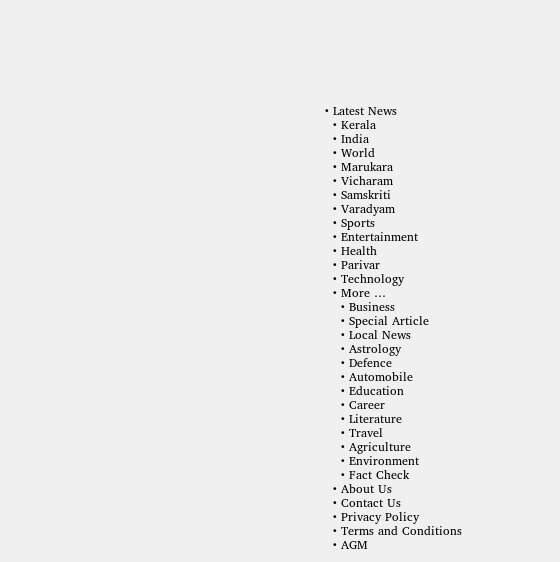• Latest News
  • Kerala
  • India
  • World
  • Marukara
  • Vicharam
  • Samskriti
  • Varadyam
  • Sports
  • Entertainment
  • Health
  • Parivar
  • Technology
  • More …
    • Business
    • Special Article
    • Local News
    • Astrology
    • Defence
    • Automobile
    • Education
    • Career
    • Literature
    • Travel
    • Agriculture
    • Environment
    • Fact Check
  • About Us
  • Contact Us
  • Privacy Policy
  • Terms and Conditions
  • AGM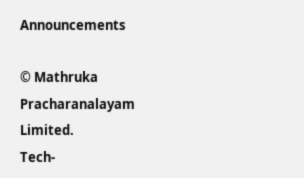Announcements

© Mathruka Pracharanalayam Limited.
Tech-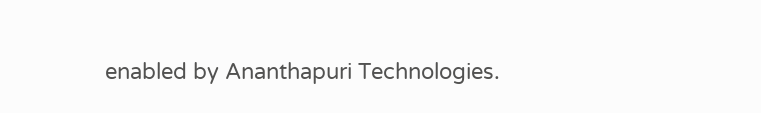enabled by Ananthapuri Technologies.